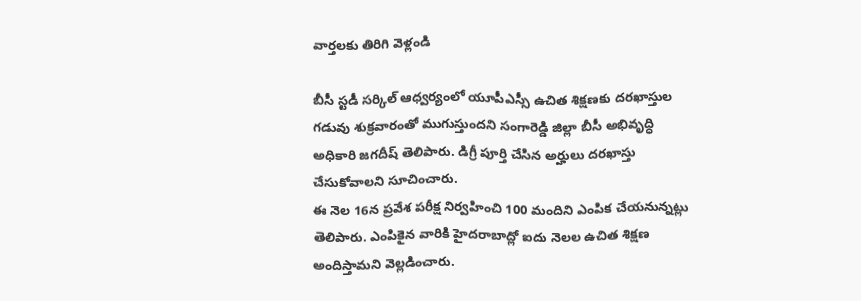వార్తలకు తిరిగి వెళ్లండి

బీసీ స్టడీ సర్కిల్ ఆధ్వర్యంలో యూపీఎస్సీ ఉచిత శిక్షణకు దరఖాస్తుల గడువు శుక్రవారంతో ముగుస్తుందని సంగారెడ్డి జిల్లా బీసీ అభివృద్ధి అధికారి జగదీష్ తెలిపారు. డిగ్రీ పూర్తి చేసిన అర్హులు దరఖాస్తు చేసుకోవాలని సూచించారు.
ఈ నెల 16న ప్రవేశ పరీక్ష నిర్వహించి 100 మందిని ఎంపిక చేయనున్నట్లు తెలిపారు. ఎంపికైన వారికి హైదరాబాద్లో ఐదు నెలల ఉచిత శిక్షణ అందిస్తామని వెల్లడించారు.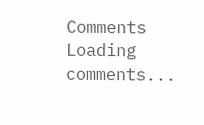Comments
Loading comments...